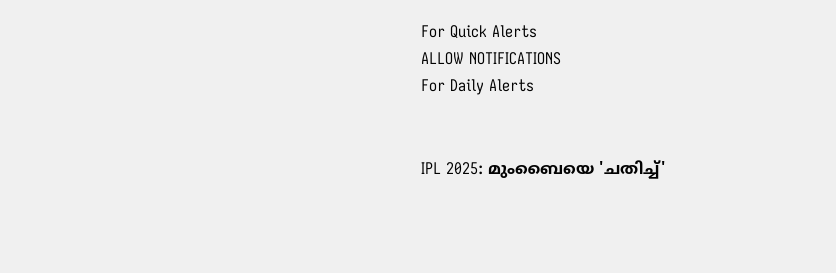For Quick Alerts
ALLOW NOTIFICATIONS
For Daily Alerts


IPL 2025: മുംബൈയെ 'ചതിച്ച്'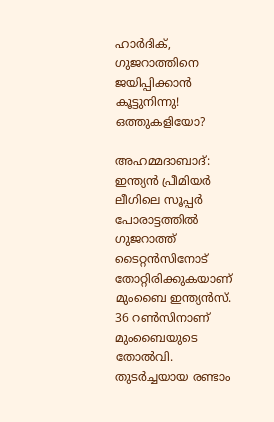ഹാര്‍ദിക്, ഗുജറാത്തിനെ ജയിപ്പിക്കാന്‍ കൂട്ടുനിന്നു! ഒത്തുകളിയോ?

അഹമ്മദാബാദ്: ഇന്ത്യന്‍ പ്രീമിയര്‍ ലീഗിലെ സൂപ്പര്‍ പോരാട്ടത്തില്‍ ഗുജറാത്ത് ടൈറ്റന്‍സിനോട് തോറ്റിരിക്കുകയാണ് മുംബൈ ഇന്ത്യന്‍സ്. 36 റണ്‍സിനാണ് മുംബൈയുടെ തോല്‍വി. തുടര്‍ച്ചയായ രണ്ടാം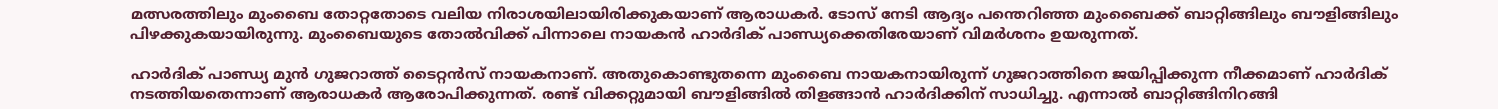മത്സരത്തിലും മുംബൈ തോറ്റതോടെ വലിയ നിരാശയിലായിരിക്കുകയാണ് ആരാധകര്‍. ടോസ് നേടി ആദ്യം പന്തെറിഞ്ഞ മുംബൈക്ക് ബാറ്റിങ്ങിലും ബൗളിങ്ങിലും പിഴക്കുകയായിരുന്നു. മുംബൈയുടെ തോല്‍വിക്ക് പിന്നാലെ നായകന്‍ ഹാര്‍ദിക് പാണ്ഡ്യക്കെതിരേയാണ് വിമര്‍ശനം ഉയരുന്നത്.

ഹാര്‍ദിക് പാണ്ഡ്യ മുന്‍ ഗുജറാത്ത് ടൈറ്റന്‍സ് നായകനാണ്. അതുകൊണ്ടുതന്നെ മുംബൈ നായകനായിരുന്ന് ഗുജറാത്തിനെ ജയിപ്പിക്കുന്ന നീക്കമാണ് ഹാര്‍ദിക് നടത്തിയതെന്നാണ് ആരാധകര്‍ ആരോപിക്കുന്നത്. രണ്ട് വിക്കറ്റുമായി ബൗളിങ്ങില്‍ തിളങ്ങാന്‍ ഹാര്‍ദിക്കിന് സാധിച്ചു. എന്നാല്‍ ബാറ്റിങ്ങിനിറങ്ങി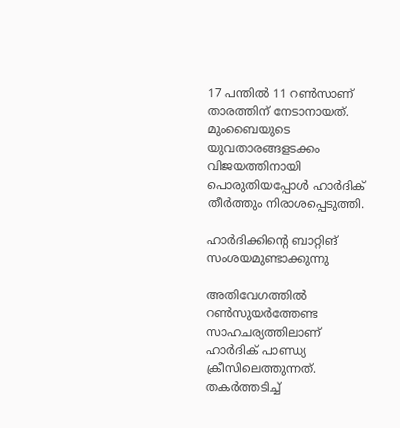17 പന്തില്‍ 11 റണ്‍സാണ് താരത്തിന് നേടാനായത്. മുംബൈയുടെ യുവതാരങ്ങളടക്കം വിജയത്തിനായി പൊരുതിയപ്പോള്‍ ഹാര്‍ദിക് തീര്‍ത്തും നിരാശപ്പെടുത്തി.

ഹാര്‍ദിക്കിന്റെ ബാറ്റിങ് സംശയമുണ്ടാക്കുന്നു

അതിവേഗത്തില്‍ റണ്‍സുയര്‍ത്തേണ്ട സാഹചര്യത്തിലാണ് ഹാര്‍ദിക് പാണ്ഡ്യ ക്രീസിലെത്തുന്നത്. തകര്‍ത്തടിച്ച്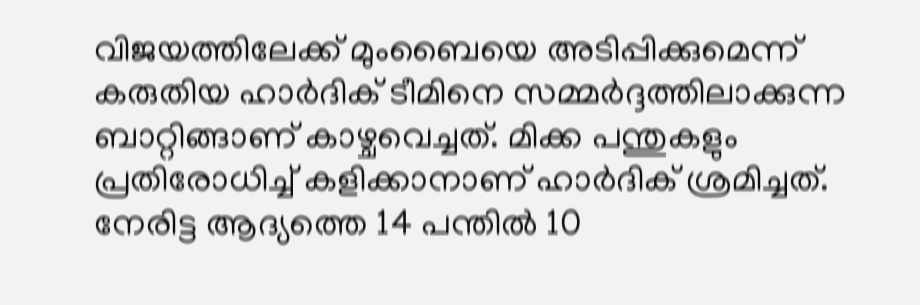വിജയത്തിലേക്ക് മുംബൈയെ അടിപ്പിക്കുമെന്ന് കരുതിയ ഹാര്‍ദിക് ടീമിനെ സമ്മര്‍ദ്ദത്തിലാക്കുന്ന ബാറ്റിങ്ങാണ് കാഴ്ചവെച്ചത്. മിക്ക പന്തുകളും പ്രതിരോധിച്ച് കളിക്കാനാണ് ഹാര്‍ദിക് ശ്രമിച്ചത്. നേരിട്ട ആദ്യത്തെ 14 പന്തില്‍ 10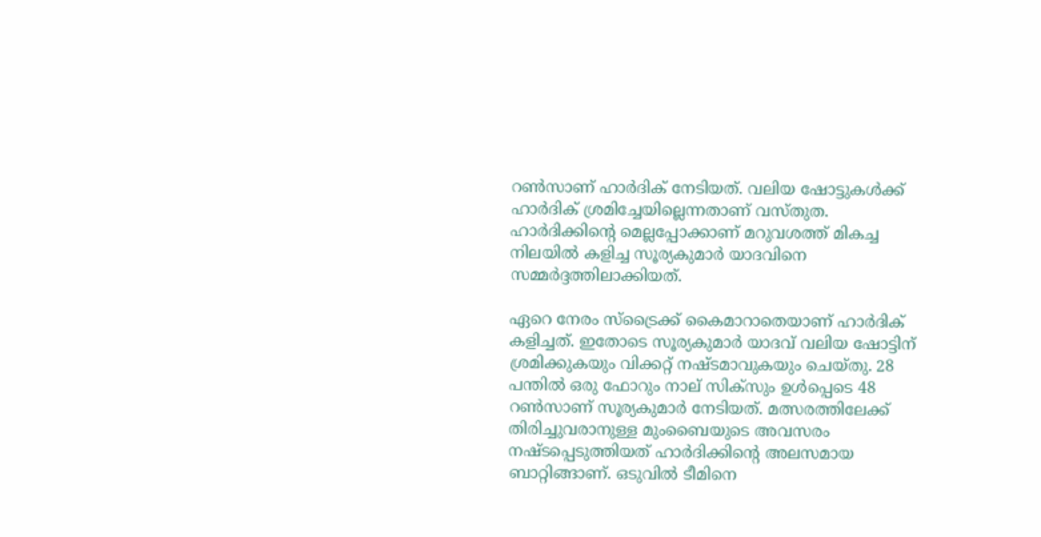റണ്‍സാണ് ഹാര്‍ദിക് നേടിയത്. വലിയ ഷോട്ടുകള്‍ക്ക് ഹാര്‍ദിക് ശ്രമിച്ചേയില്ലെന്നതാണ് വസ്തുത. ഹാര്‍ദിക്കിന്റെ മെല്ലപ്പോക്കാണ് മറുവശത്ത് മികച്ച നിലയില്‍ കളിച്ച സൂര്യകുമാര്‍ യാദവിനെ സമ്മര്‍ദ്ദത്തിലാക്കിയത്.

ഏറെ നേരം സ്‌ട്രൈക്ക് കൈമാറാതെയാണ് ഹാര്‍ദിക് കളിച്ചത്. ഇതോടെ സൂര്യകുമാര്‍ യാദവ് വലിയ ഷോട്ടിന് ശ്രമിക്കുകയും വിക്കറ്റ് നഷ്ടമാവുകയും ചെയ്തു. 28 പന്തില്‍ ഒരു ഫോറും നാല് സിക്‌സും ഉള്‍പ്പെടെ 48 റണ്‍സാണ് സൂര്യകുമാര്‍ നേടിയത്. മത്സരത്തിലേക്ക് തിരിച്ചുവരാനുള്ള മുംബൈയുടെ അവസരം നഷ്ടപ്പെടുത്തിയത് ഹാര്‍ദിക്കിന്റെ അലസമായ ബാറ്റിങ്ങാണ്. ഒടുവില്‍ ടീമിനെ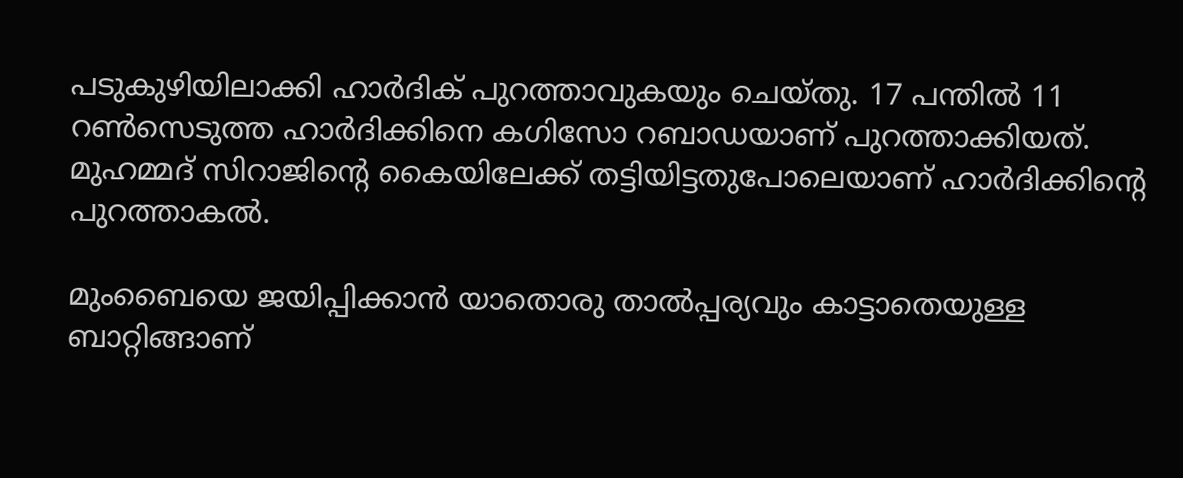പടുകുഴിയിലാക്കി ഹാര്‍ദിക് പുറത്താവുകയും ചെയ്തു. 17 പന്തില്‍ 11 റണ്‍സെടുത്ത ഹാര്‍ദിക്കിനെ കഗിസോ റബാഡയാണ് പുറത്താക്കിയത്. മുഹമ്മദ് സിറാജിന്റെ കൈയിലേക്ക് തട്ടിയിട്ടതുപോലെയാണ് ഹാര്‍ദിക്കിന്റെ പുറത്താകല്‍.

മുംബൈയെ ജയിപ്പിക്കാന്‍ യാതൊരു താല്‍പ്പര്യവും കാട്ടാതെയുള്ള ബാറ്റിങ്ങാണ്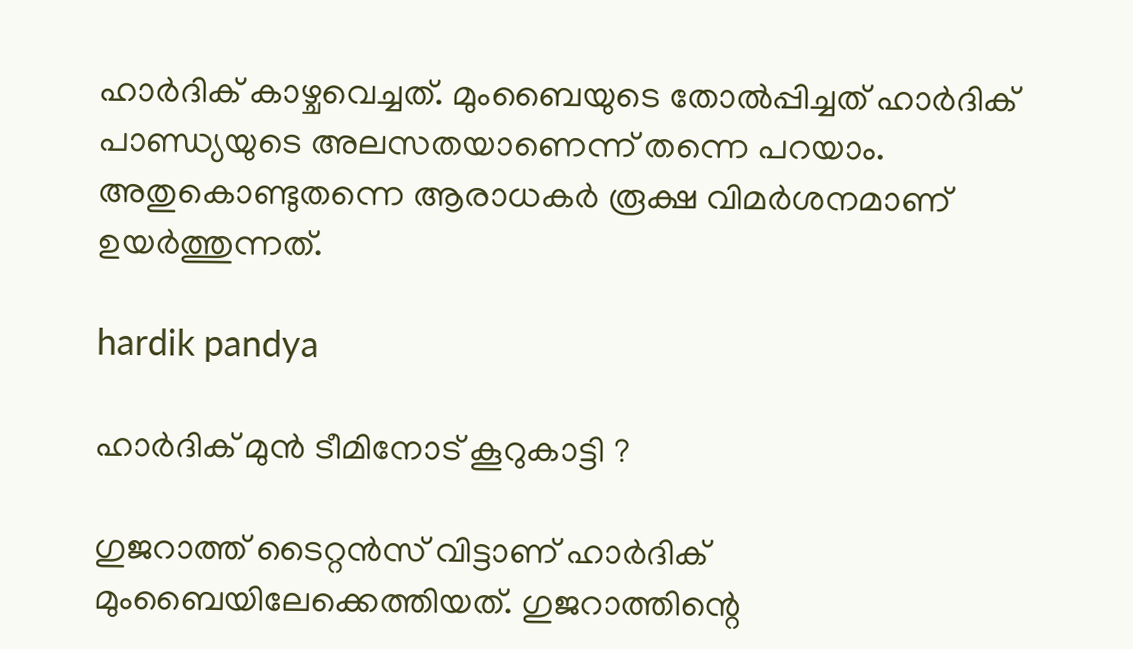ഹാര്‍ദിക് കാഴ്ചവെച്ചത്. മുംബൈയുടെ തോല്‍പ്പിച്ചത് ഹാര്‍ദിക് പാണ്ഡ്യയുടെ അലസതയാണെന്ന് തന്നെ പറയാം. അതുകൊണ്ടുതന്നെ ആരാധകര്‍ രൂക്ഷ വിമര്‍ശനമാണ് ഉയര്‍ത്തുന്നത്.

hardik pandya

ഹാര്‍ദിക് മുന്‍ ടീമിനോട് കൂറുകാട്ടി ?

ഗുജറാത്ത് ടൈറ്റന്‍സ് വിട്ടാണ് ഹാര്‍ദിക് മുംബൈയിലേക്കെത്തിയത്. ഗുജറാത്തിന്റെ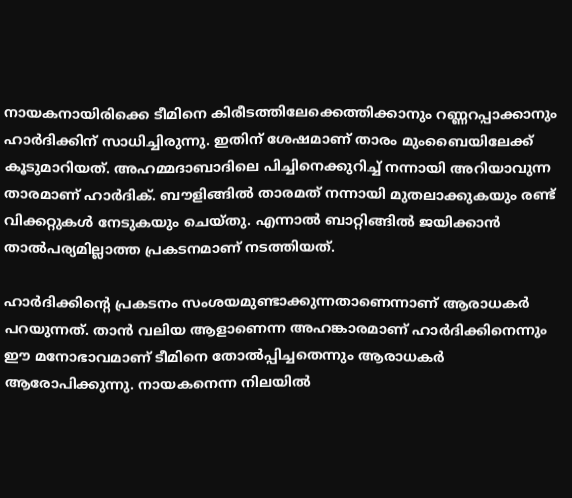നായകനായിരിക്കെ ടീമിനെ കിരീടത്തിലേക്കെത്തിക്കാനും റണ്ണറപ്പാക്കാനും ഹാര്‍ദിക്കിന് സാധിച്ചിരുന്നു. ഇതിന് ശേഷമാണ് താരം മുംബൈയിലേക്ക് കൂടുമാറിയത്. അഹമ്മദാബാദിലെ പിച്ചിനെക്കുറിച്ച് നന്നായി അറിയാവുന്ന താരമാണ് ഹാര്‍ദിക്. ബൗളിങ്ങില്‍ താരമത് നന്നായി മുതലാക്കുകയും രണ്ട് വിക്കറ്റുകള്‍ നേടുകയും ചെയ്തു. എന്നാല്‍ ബാറ്റിങ്ങില്‍ ജയിക്കാന്‍ താല്‍പര്യമില്ലാത്ത പ്രകടനമാണ് നടത്തിയത്.

ഹാര്‍ദിക്കിന്റെ പ്രകടനം സംശയമുണ്ടാക്കുന്നതാണെന്നാണ് ആരാധകര്‍ പറയുന്നത്. താന്‍ വലിയ ആളാണെന്ന അഹങ്കാരമാണ് ഹാര്‍ദിക്കിനെന്നും ഈ മനോഭാവമാണ് ടീമിനെ തോല്‍പ്പിച്ചതെന്നും ആരാധകര്‍ ആരോപിക്കുന്നു. നായകനെന്ന നിലയില്‍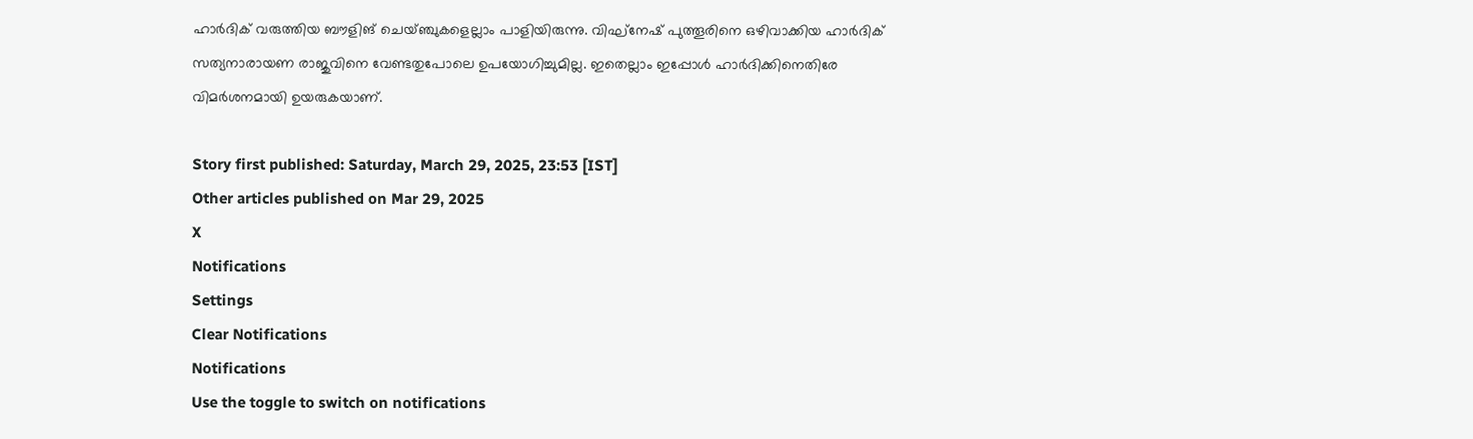ഹാര്‍ദിക് വരുത്തിയ ബൗളിങ് ചെയ്ഞ്ചുകളെല്ലാം പാളിയിരുന്നു. വിഘ്‌നേഷ് പുത്തൂരിനെ ഒഴിവാക്കിയ ഹാര്‍ദിക് സത്യനാരായണ രാജുവിനെ വേണ്ടതുപോലെ ഉപയോഗിച്ചുമില്ല. ഇതെല്ലാം ഇപ്പോള്‍ ഹാര്‍ദിക്കിനെതിരേ വിമര്‍ശനമായി ഉയരുകയാണ്.

Story first published: Saturday, March 29, 2025, 23:53 [IST]
Other articles published on Mar 29, 2025
X
Notifications
Settings
Clear Notifications
Notifications
Use the toggle to switch on notifications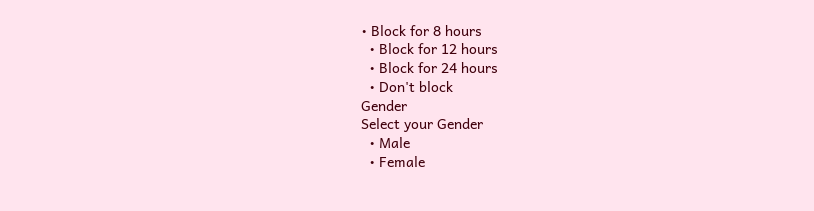• Block for 8 hours
  • Block for 12 hours
  • Block for 24 hours
  • Don't block
Gender
Select your Gender
  • Male
  • Female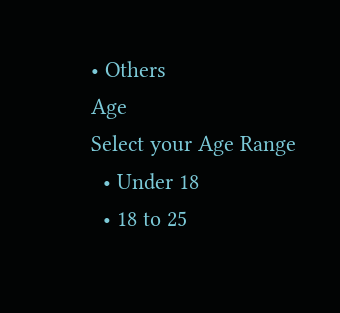• Others
Age
Select your Age Range
  • Under 18
  • 18 to 25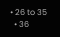• 26 to 35
  • 36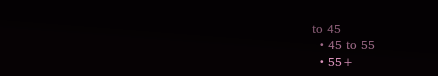to 45
  • 45 to 55
  • 55+